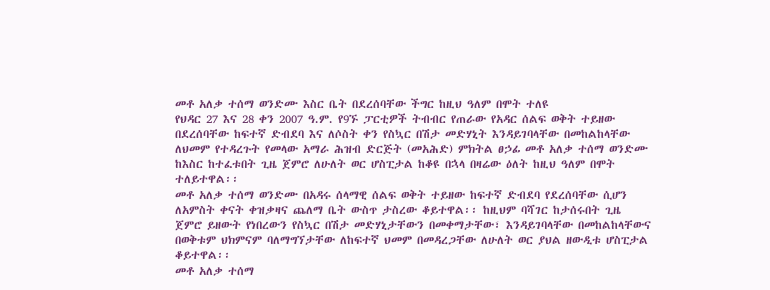መቶ አለቃ ተሰማ ወንድሙ እስር ቤት በደረሰባቸው ችግር ከዚህ ዓለም በሞት ተለዩ
የህዳር 27 እና 28 ቀን 2007 ዓ.ም. የ9ኙ ፓርቲዎች ትብብር የጠራው የአዳር ሰልፍ ወቅት ተይዘው በደረሰባቸው ከፍተኛ ድብደባ እና ለሶስት ቀን የስኳር በሽታ መድሃኒት እንዳይገባላቸው በመከልከላቸው ለህመም የተዳረጉት የመላው አማራ ሕዝብ ድርጅት (መአሕድ) ምክትል ፀኃፊ መቶ አለቃ ተሰማ ወንድሙ ከእስር ከተፈቱበት ጊዜ ጀምሮ ለሁለት ወር ሆስፒታል ከቆዩ በኋላ በዛሬው ዕለት ከዚህ ዓለም በሞት ተለይተዋል፡፡
መቶ አለቃ ተሰማ ወንድሙ በአዳሩ ሰላማዊ ሰልፍ ወቅት ተይዘው ከፍተኛ ድብደባ የደረሰባቸው ሲሆን ለአምስት ቀናት ቀዝቃዛና ጨለማ ቤት ውስጥ ታስረው ቆይተዋል፡፡ ከዚህም ባሻገር ከታሰሩበት ጊዜ ጀምሮ ይዘውት የነበረውን የስኳር በሽታ መድሃኒታቸውን በመቀማታቸው፣ እንዳይገባላቸው በመከልከላቸውና በወቅቱም ህክምናም ባለማግኘታቸው ለከፍተኛ ህመም በመዳረጋቸው ለሁለት ወር ያህል ዘውዲቱ ሆስፒታል ቆይተዋል፡፡
መቶ አለቃ ተሰማ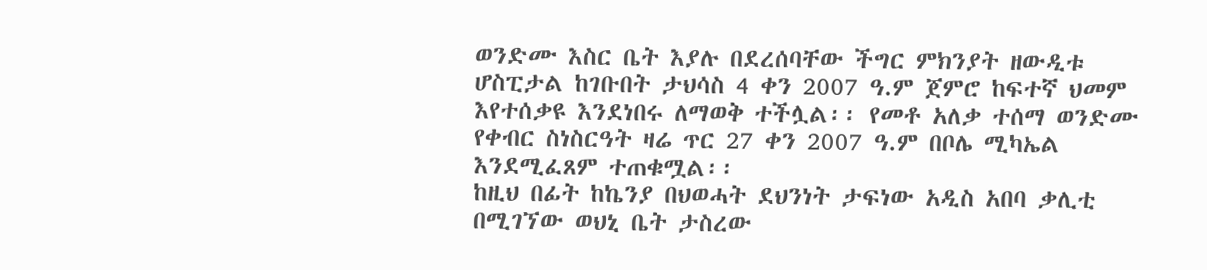ወንድሙ እስር ቤት እያሉ በደረሰባቸው ችግር ምክንያት ዘውዲቱ ሆስፒታል ከገቡበት ታህሳስ 4 ቀን 2007 ዓ.ም ጀምሮ ከፍተኛ ህመም እየተሰቃዩ እንደነበሩ ለማወቅ ተችሏል፡፡ የመቶ አለቃ ተሰማ ወንድሙ የቀብር ስነስርዓት ዛሬ ጥር 27 ቀን 2007 ዓ.ም በቦሌ ሚካኤል እንደሚፈጸም ተጠቁሟል፡፡
ከዚህ በፊት ከኬንያ በህወሓት ደህንነት ታፍነው አዲስ አበባ ቃሊቲ በሚገኘው ወህኒ ቤት ታስረው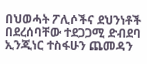በህወሓት ፖሊሶችና ደህንነቶች በደረሰባቸው ተደጋጋሚ ድብደባ ኢንጂነር ተስፋሁን ጨመዳን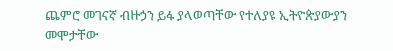ጨምሮ መገናኛ ብዙኃን ይፋ ያላወጣቸው የተለያዩ ኢትዮጵያውያን መሞታቸው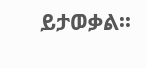ይታወቃል፡፡